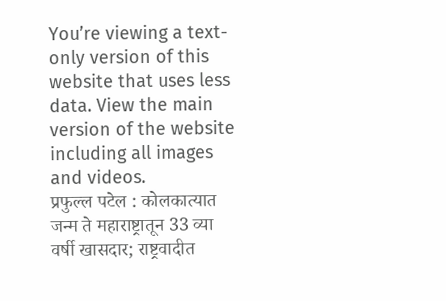You’re viewing a text-only version of this website that uses less data. View the main version of the website including all images and videos.
प्रफुल्ल पटेल : कोलकात्यात जन्म ते महाराष्ट्रातून 33 व्या वर्षी खासदार; राष्ट्रवादीत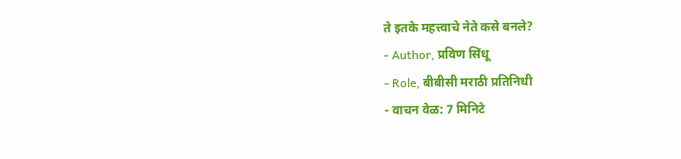ते इतके महत्त्वाचे नेते कसे बनले?
- Author, प्रविण सिंधू
- Role, बीबीसी मराठी प्रतिनिधी
- वाचन वेळ: 7 मिनिटे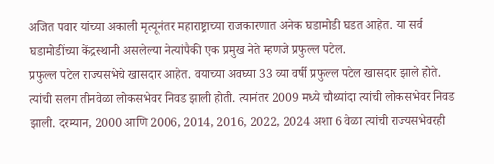अजित पवार यांच्या अकाली मृत्यूनंतर महाराष्ट्राच्या राजकारणात अनेक घडामोडी घडत आहेत. या सर्व घडामोडींच्या केंद्रस्थानी असलेल्या नेत्यांपैकी एक प्रमुख नेते म्हणजे प्रफुल्ल पटेल.
प्रफुल्ल पटेल राज्यसभेचे खासदार आहेत. वयाच्या अवघ्या 33 व्या वर्षी प्रफुल्ल पटेल खासदार झाले होते. त्यांची सलग तीनवेळा लोकसभेवर निवड झाली होती. त्यानंतर 2009 मध्ये चौथ्यांदा त्यांची लोकसभेवर निवड झाली. दरम्यान, 2000 आणि 2006, 2014, 2016, 2022, 2024 अशा 6 वेळा त्यांची राज्यसभेवरही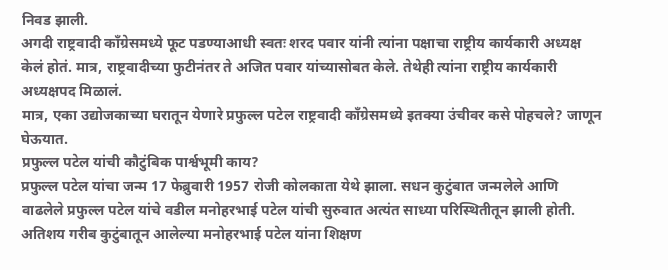निवड झाली.
अगदी राष्ट्रवादी काँग्रेसमध्ये फूट पडण्याआधी स्वतः शरद पवार यांनी त्यांना पक्षाचा राष्ट्रीय कार्यकारी अध्यक्ष केलं होतं. मात्र, राष्ट्रवादीच्या फुटीनंतर ते अजित पवार यांच्यासोबत केले. तेथेही त्यांना राष्ट्रीय कार्यकारी अध्यक्षपद मिळालं.
मात्र, एका उद्योजकाच्या घरातून येणारे प्रफुल्ल पटेल राष्ट्रवादी काँग्रेसमध्ये इतक्या उंचीवर कसे पोहचले? जाणून घेऊयात.
प्रफुल्ल पटेल यांची कौटुंबिक पार्श्वभूमी काय?
प्रफुल्ल पटेल यांचा जन्म 17 फेब्रुवारी 1957 रोजी कोलकाता येथे झाला. सधन कुटुंबात जन्मलेले आणि वाढलेले प्रफुल्ल पटेल यांचे वडील मनोहरभाई पटेल यांची सुरुवात अत्यंत साध्या परिस्थितीतून झाली होती.
अतिशय गरीब कुटुंबातून आलेल्या मनोहरभाई पटेल यांना शिक्षण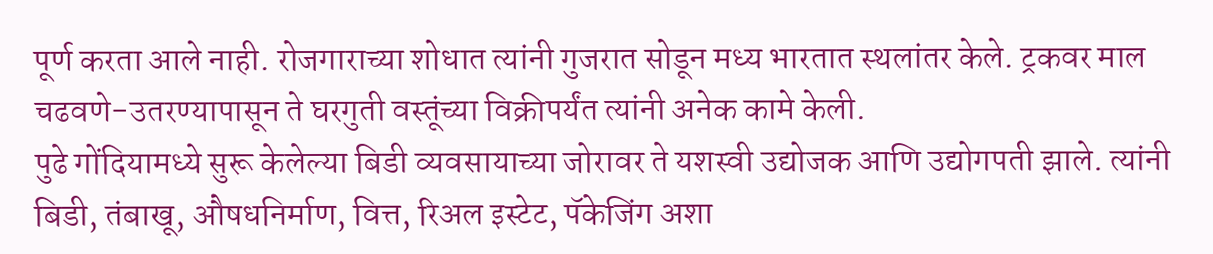पूर्ण करता आले नाही. रोजगाराच्या शोधात त्यांनी गुजरात सोडून मध्य भारतात स्थलांतर केले. ट्रकवर माल चढवणे-उतरण्यापासून ते घरगुती वस्तूंच्या विक्रीपर्यंत त्यांनी अनेक कामे केली.
पुढे गोंदियामध्ये सुरू केलेल्या बिडी व्यवसायाच्या जोरावर ते यशस्वी उद्योजक आणि उद्योगपती झाले. त्यांनी बिडी, तंबाखू, औषधनिर्माण, वित्त, रिअल इस्टेट, पॅकेजिंग अशा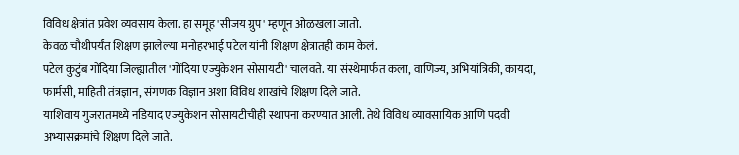विविध क्षेत्रांत प्रवेश व्यवसाय केला. हा समूह 'सीजय ग्रुप' म्हणून ओळखला जातो.
केवळ चौथीपर्यंत शिक्षण झालेल्या मनोहरभाई पटेल यांनी शिक्षण क्षेत्रातही काम केलं.
पटेल कुटुंब गोंदिया जिल्ह्यातील 'गोंदिया एज्युकेशन सोसायटी' चालवते. या संस्थेमार्फत कला, वाणिज्य, अभियांत्रिकी, कायदा, फार्मसी, माहिती तंत्रज्ञान, संगणक विज्ञान अशा विविध शाखांचे शिक्षण दिले जाते.
याशिवाय गुजरातमध्ये नडियाद एज्युकेशन सोसायटीचीही स्थापना करण्यात आली. तेथे विविध व्यावसायिक आणि पदवी अभ्यासक्रमांचे शिक्षण दिले जाते.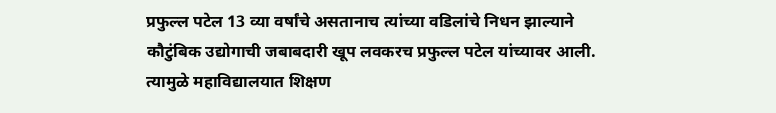प्रफुल्ल पटेल 13 व्या वर्षांचे असतानाच त्यांच्या वडिलांचे निधन झाल्याने कौटुंबिक उद्योगाची जबाबदारी खूप लवकरच प्रफुल्ल पटेल यांच्यावर आली. त्यामुळे महाविद्यालयात शिक्षण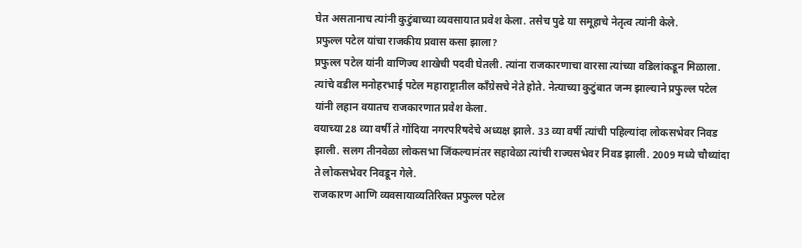घेत असतानाच त्यांनी कुटुंबाच्या व्यवसायात प्रवेश केला. तसेच पुढे या समूहाचे नेतृत्व त्यांनी केले.
प्रफुल्ल पटेल यांचा राजकीय प्रवास कसा झाला?
प्रफुल्ल पटेल यांनी वाणिज्य शाखेची पदवी घेतली. त्यांना राजकारणाचा वारसा त्यांच्या वडिलांकडून मिळाला. त्यांचे वडील मनोहरभाई पटेल महाराष्ट्रातील काँग्रेसचे नेते होते. नेत्याच्या कुटुंबात जन्म झाल्याने प्रफुल्ल पटेल यांनी लहान वयातच राजकारणात प्रवेश केला.
वयाच्या 28 व्या वर्षी ते गोंदिया नगरपरिषदेचे अध्यक्ष झाले. 33 व्या वर्षी त्यांची पहिल्यांदा लोकसभेवर निवड झाली. सलग तीनवेळा लोकसभा जिंकल्यानंतर सहावेळा त्यांची राज्यसभेवर निवड झाली. 2009 मध्ये चौथ्यांदा ते लोकसभेवर निवडून गेले.
राजकारण आणि व्यवसायाव्यतिरिक्त प्रफुल्ल पटेल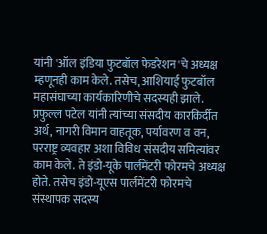यांनी 'ऑल इंडिया फुटबॉल फेडरेशन'चे अध्यक्ष म्हणूनही काम केले. तसेच, आशियाई फुटबॉल महासंघाच्या कार्यकारिणीचे सदस्यही झाले.
प्रफुल्ल पटेल यांनी त्यांच्या संसदीय कारकिर्दीत अर्थ, नागरी विमान वाहतूक, पर्यावरण व वन, परराष्ट्र व्यवहार अशा विविध संसदीय समित्यांवर काम केले. ते इंडो-यूके पार्लमेंटरी फोरमचे अध्यक्ष होते. तसेच इंडो-यूएस पार्लमेंटरी फोरमचे संस्थापक सदस्य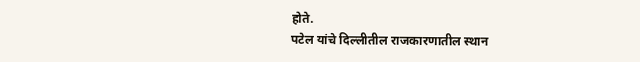होते.
पटेल यांचे दिल्लीतील राजकारणातील स्थान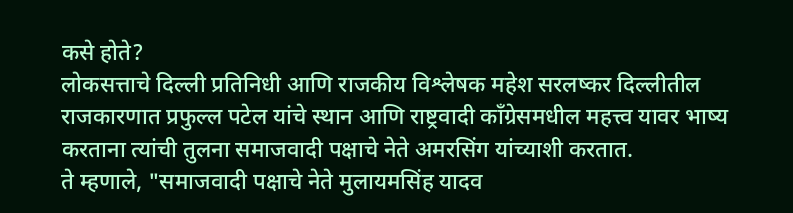कसे होते?
लोकसत्ताचे दिल्ली प्रतिनिधी आणि राजकीय विश्लेषक महेश सरलष्कर दिल्लीतील राजकारणात प्रफुल्ल पटेल यांचे स्थान आणि राष्ट्रवादी काँग्रेसमधील महत्त्व यावर भाष्य करताना त्यांची तुलना समाजवादी पक्षाचे नेते अमरसिंग यांच्याशी करतात.
ते म्हणाले, "समाजवादी पक्षाचे नेते मुलायमसिंह यादव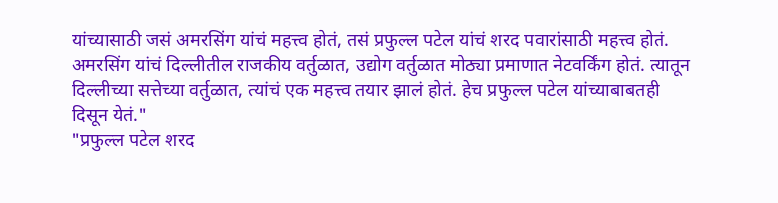यांच्यासाठी जसं अमरसिंग यांचं महत्त्व होतं, तसं प्रफुल्ल पटेल यांचं शरद पवारांसाठी महत्त्व होतं. अमरसिंग यांचं दिल्लीतील राजकीय वर्तुळात, उद्योग वर्तुळात मोठ्या प्रमाणात नेटवर्किंग होतं. त्यातून दिल्लीच्या सत्तेच्या वर्तुळात, त्यांचं एक महत्त्व तयार झालं होतं. हेच प्रफुल्ल पटेल यांच्याबाबतही दिसून येतं."
"प्रफुल्ल पटेल शरद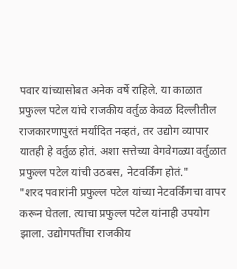पवार यांच्यासोबत अनेक वर्षे राहिले. या काळात प्रफुल्ल पटेल यांचे राजकीय वर्तुळ केवळ दिल्लीतील राजकारणापुरतं मर्यादित नव्हतं, तर उद्योग व्यापार यातही हे वर्तुळ होतं. अशा सत्तेच्या वेगवेगळ्या वर्तुळात प्रफुल्ल पटेल यांची उठबस, नेटवर्किंग होतं."
"शरद पवारांनी प्रफुल्ल पटेल यांच्या नेटवर्किंगचा वापर करून घेतला. त्याचा प्रफुल्ल पटेल यांनाही उपयोग झाला. उद्योगपतींचा राजकीय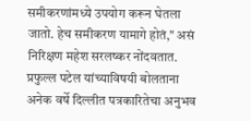समीकरणांमध्ये उपयोग करून घेतला जातो. हेच समीकरण यामागे होतं," असं निरिक्षण महेश सरलष्कर नोंदवतात.
प्रफुल्ल पटेल यांच्याविषयी बोलताना अनेक वर्षे दिल्लीत पत्रकारितेचा अनुभव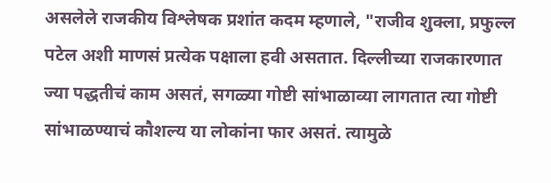असलेले राजकीय विश्लेषक प्रशांत कदम म्हणाले, "राजीव शुक्ला, प्रफुल्ल पटेल अशी माणसं प्रत्येक पक्षाला हवी असतात. दिल्लीच्या राजकारणात ज्या पद्धतीचं काम असतं, सगळ्या गोष्टी सांभाळाव्या लागतात त्या गोष्टी सांभाळण्याचं कौशल्य या लोकांना फार असतं. त्यामुळे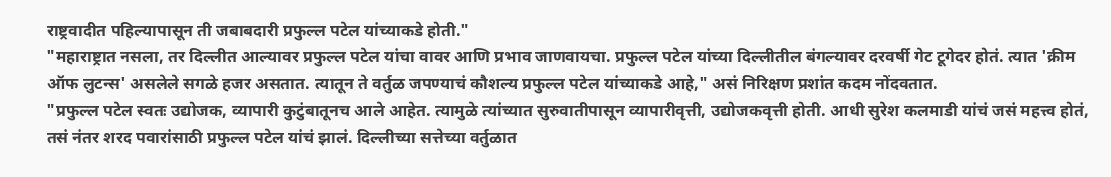राष्ट्रवादीत पहिल्यापासून ती जबाबदारी प्रफुल्ल पटेल यांच्याकडे होती."
"महाराष्ट्रात नसला, तर दिल्लीत आल्यावर प्रफुल्ल पटेल यांचा वावर आणि प्रभाव जाणवायचा. प्रफुल्ल पटेल यांच्या दिल्लीतील बंगल्यावर दरवर्षी गेट टूगेदर होतं. त्यात 'क्रीम ऑफ लुटन्स' असलेले सगळे हजर असतात. त्यातून ते वर्तुळ जपण्याचं कौशल्य प्रफुल्ल पटेल यांच्याकडे आहे," असं निरिक्षण प्रशांत कदम नोंदवतात.
"प्रफुल्ल पटेल स्वतः उद्योजक, व्यापारी कुटुंबातूनच आले आहेत. त्यामुळे त्यांच्यात सुरुवातीपासून व्यापारीवृत्ती, उद्योजकवृत्ती होती. आधी सुरेश कलमाडी यांचं जसं महत्त्व होतं, तसं नंतर शरद पवारांसाठी प्रफुल्ल पटेल यांचं झालं. दिल्लीच्या सत्तेच्या वर्तुळात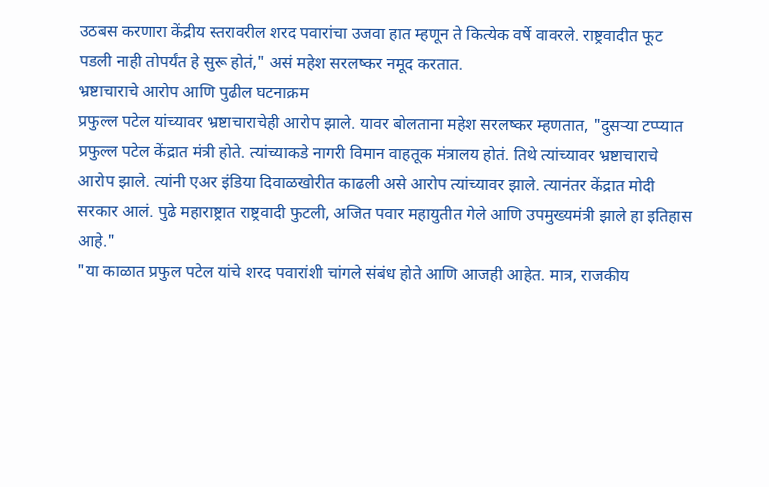उठबस करणारा केंद्रीय स्तरावरील शरद पवारांचा उजवा हात म्हणून ते कित्येक वर्षे वावरले. राष्ट्रवादीत फूट पडली नाही तोपर्यंत हे सुरू होतं," असं महेश सरलष्कर नमूद करतात.
भ्रष्टाचाराचे आरोप आणि पुढील घटनाक्रम
प्रफुल्ल पटेल यांच्यावर भ्रष्टाचाराचेही आरोप झाले. यावर बोलताना महेश सरलष्कर म्हणतात, "दुसऱ्या टप्प्यात प्रफुल्ल पटेल केंद्रात मंत्री होते. त्यांच्याकडे नागरी विमान वाहतूक मंत्रालय होतं. तिथे त्यांच्यावर भ्रष्टाचाराचे आरोप झाले. त्यांनी एअर इंडिया दिवाळखोरीत काढली असे आरोप त्यांच्यावर झाले. त्यानंतर केंद्रात मोदी सरकार आलं. पुढे महाराष्ट्रात राष्ट्रवादी फुटली, अजित पवार महायुतीत गेले आणि उपमुख्यमंत्री झाले हा इतिहास आहे."
"या काळात प्रफुल पटेल यांचे शरद पवारांशी चांगले संबंध होते आणि आजही आहेत. मात्र, राजकीय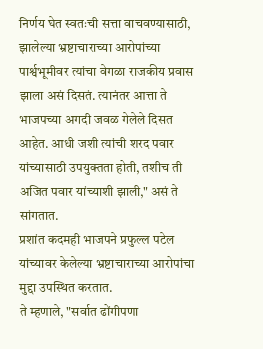निर्णय घेत स्वतःची सत्ता वाचवण्यासाठी, झालेल्या भ्रष्टाचाराच्या आरोपांच्या पार्श्वभूमीवर त्यांचा वेगळा राजकीय प्रवास झाला असं दिसतं. त्यानंतर आत्ता ते भाजपच्या अगदी जवळ गेलेले दिसत आहेत. आधी जशी त्यांची शरद पवार यांच्यासाठी उपयुक्तता होती, तशीच ती अजित पवार यांच्याशी झाली," असं ते सांगतात.
प्रशांत कदमही भाजपने प्रफुल्ल पटेल यांच्यावर केलेल्या भ्रष्टाचाराच्या आरोपांचा मुद्दा उपस्थित करतात.
ते म्हणाले, "सर्वात ढोंगीपणा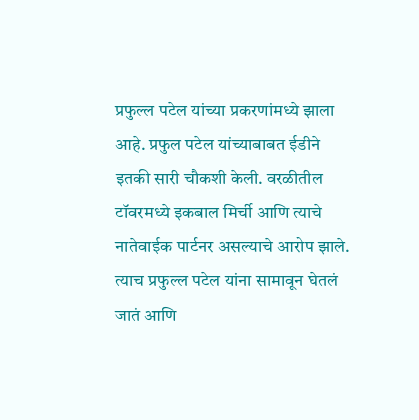प्रफुल्ल पटेल यांच्या प्रकरणांमध्ये झाला आहे. प्रफुल पटेल यांच्याबाबत ईडीने इतकी सारी चौकशी केली. वरळीतील टॉवरमध्ये इकबाल मिर्ची आणि त्याचे नातेवाईक पार्टनर असल्याचे आरोप झाले. त्याच प्रफुल्ल पटेल यांना सामावून घेतलं जातं आणि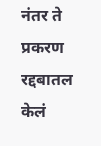नंतर ते प्रकरण रद्दबातल केलं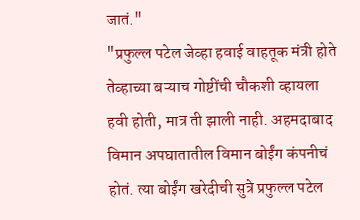जातं."
"प्रफुल्ल पटेल जेव्हा हवाई वाहतूक मंत्री होते तेव्हाच्या बऱ्याच गोष्टींची चौकशी व्हायला हवी होती, मात्र ती झाली नाही. अहमदाबाद विमान अपघातातील विमान बोईंग कंपनीचं होतं. त्या बोईंग खरेदीची सुत्रे प्रफुल्ल पटेल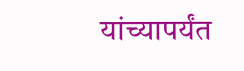यांच्यापर्यंत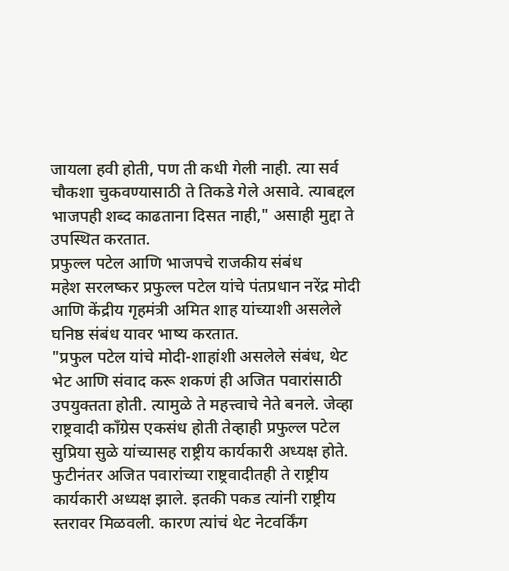जायला हवी होती, पण ती कधी गेली नाही. त्या सर्व चौकशा चुकवण्यासाठी ते तिकडे गेले असावे. त्याबद्दल भाजपही शब्द काढताना दिसत नाही," असाही मुद्दा ते उपस्थित करतात.
प्रफुल्ल पटेल आणि भाजपचे राजकीय संबंध
महेश सरलष्कर प्रफुल्ल पटेल यांचे पंतप्रधान नरेंद्र मोदी आणि केंद्रीय गृहमंत्री अमित शाह यांच्याशी असलेले घनिष्ठ संबंध यावर भाष्य करतात.
"प्रफुल पटेल यांचे मोदी-शाहांशी असलेले संबंध, थेट भेट आणि संवाद करू शकणं ही अजित पवारांसाठी उपयुक्तता होती. त्यामुळे ते महत्त्वाचे नेते बनले. जेव्हा राष्ट्रवादी काँग्रेस एकसंध होती तेव्हाही प्रफुल्ल पटेल सुप्रिया सुळे यांच्यासह राष्ट्रीय कार्यकारी अध्यक्ष होते. फुटीनंतर अजित पवारांच्या राष्ट्रवादीतही ते राष्ट्रीय कार्यकारी अध्यक्ष झाले. इतकी पकड त्यांनी राष्ट्रीय स्तरावर मिळवली. कारण त्यांचं थेट नेटवर्किंग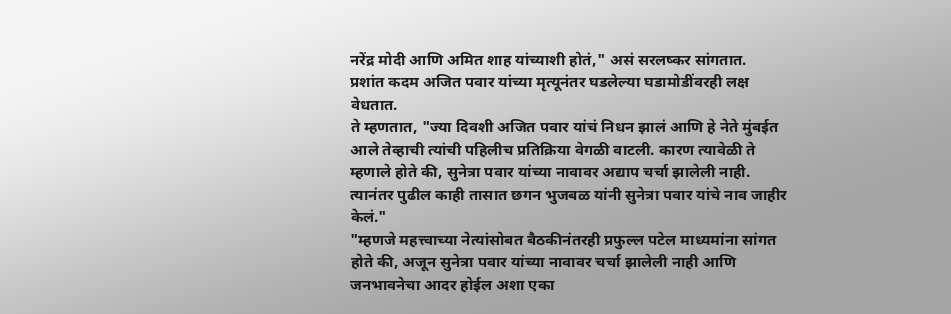नरेंद्र मोदी आणि अमित शाह यांच्याशी होतं," असं सरलष्कर सांगतात.
प्रशांत कदम अजित पवार यांच्या मृत्यूनंतर घडलेल्या घडामोडींवरही लक्ष वेधतात.
ते म्हणतात, "ज्या दिवशी अजित पवार यांचं निधन झालं आणि हे नेते मुंबईत आले तेव्हाची त्यांची पहिलीच प्रतिक्रिया वेगळी वाटली. कारण त्यावेळी ते म्हणाले होते की, सुनेत्रा पवार यांच्या नावावर अद्याप चर्चा झालेली नाही. त्यानंतर पुढील काही तासात छगन भुजबळ यांनी सुनेत्रा पवार यांचे नाव जाहीर केलं."
"म्हणजे महत्त्वाच्या नेत्यांसोबत बैठकीनंतरही प्रफुल्ल पटेल माध्यमांना सांगत होते की, अजून सुनेत्रा पवार यांच्या नावावर चर्चा झालेली नाही आणि जनभावनेचा आदर होईल अशा एका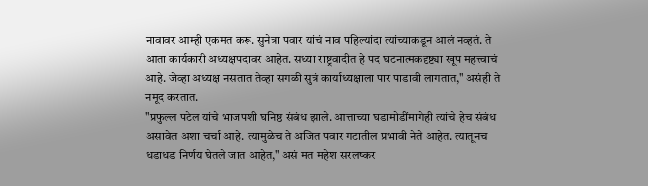नावावर आम्ही एकमत करू. सुनेत्रा पवार यांचं नाव पहिल्यांदा त्यांच्याकडून आलं नव्हतं. ते आता कार्यकारी अध्यक्षपदावर आहेत. सध्या राष्ट्रवादीत हे पद घटनात्मकदृष्ट्या खूप महत्त्वाचं आहे. जेव्हा अध्यक्ष नसतात तेव्हा सगळी सुत्रं कार्याध्यक्षाला पार पाडावी लागतात," असंही ते नमूद करतात.
"प्रफुल्ल पटेल यांचे भाजपशी घनिष्ठ संबंध झाले. आत्ताच्या घडामोडींमागेही त्यांचे हेच संबंध असावेत अशा चर्चा आहे. त्यामुळेच ते अजित पवार गटातील प्रभावी नेते आहेत. त्यातूनच धडाधड निर्णय घेतले जात आहेत," असं मत महेश सरलष्कर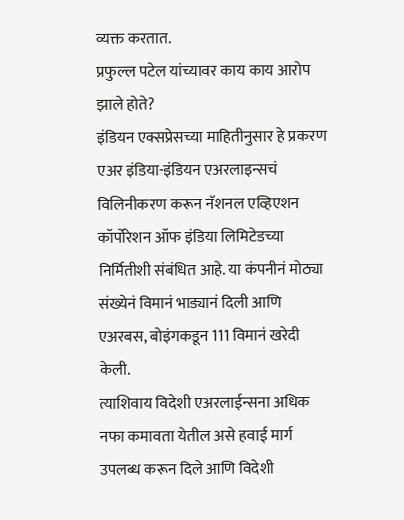व्यक्त करतात.
प्रफुल्ल पटेल यांच्यावर काय काय आरोप झाले होते?
इंडियन एक्सप्रेसच्या माहितीनुसार हे प्रकरण एअर इंडिया-इंडियन एअरलाइन्सचं विलिनीकरण करून नॅशनल एव्हिएशन कॉर्पोरेशन ऑफ इंडिया लिमिटेडच्या निर्मितीशी संबंधित आहे. या कंपनीनं मोठ्या संख्येनं विमानं भाड्यानं दिली आणि एअरबस, बोइंगकडून 111 विमानं खरेदी केली.
त्याशिवाय विदेशी एअरलाईन्सना अधिक नफा कमावता येतील असे हवाई मार्ग उपलब्ध करून दिले आणि विदेशी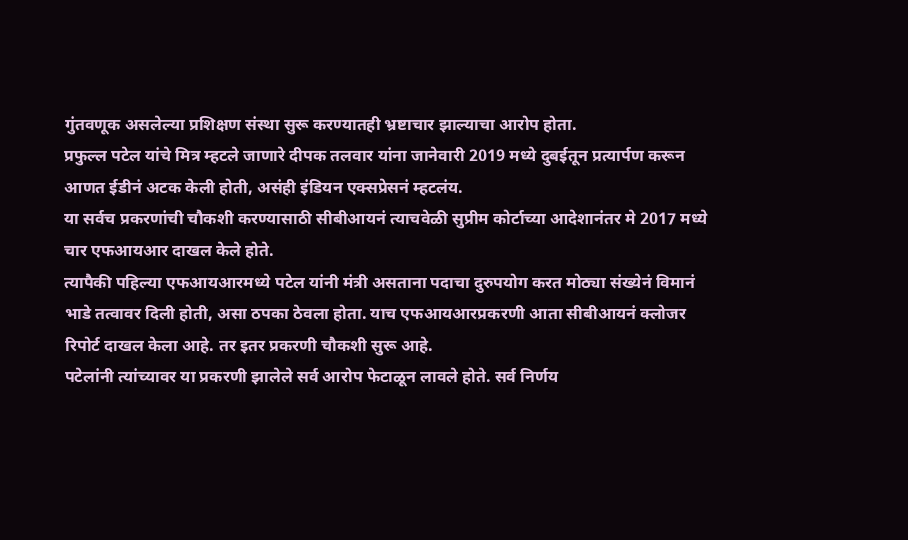गुंतवणूक असलेल्या प्रशिक्षण संस्था सुरू करण्यातही भ्रष्टाचार झाल्याचा आरोप होता.
प्रफुल्ल पटेल यांचे मित्र म्हटले जाणारे दीपक तलवार यांना जानेवारी 2019 मध्ये दुबईतून प्रत्यार्पण करून आणत ईडीनं अटक केली होती, असंही इंडियन एक्सप्रेसनं म्हटलंय.
या सर्वच प्रकरणांची चौकशी करण्यासाठी सीबीआयनं त्याचवेळी सुप्रीम कोर्टाच्या आदेशानंतर मे 2017 मध्ये चार एफआयआर दाखल केले होते.
त्यापैकी पहिल्या एफआयआरमध्ये पटेल यांनी मंत्री असताना पदाचा दुरुपयोग करत मोठ्या संख्येनं विमानं भाडे तत्वावर दिली होती, असा ठपका ठेवला होता. याच एफआयआरप्रकरणी आता सीबीआयनं क्लोजर रिपोर्ट दाखल केला आहे. तर इतर प्रकरणी चौकशी सुरू आहे.
पटेलांनी त्यांच्यावर या प्रकरणी झालेले सर्व आरोप फेटाळून लावले होते. सर्व निर्णय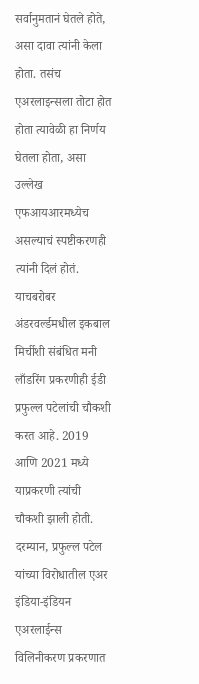सर्वानुमतानं घेतले होते, असा दावा त्यांनी केला होता. तसंच एअरलाइन्सला तोटा होत होता त्यावेळी हा निर्णय घेतला होता, असा उल्लेख एफआयआरमध्येच असल्याचं स्पष्टीकरणही त्यांनी दिलं होतं.
याचबरोबर अंडरवर्ल्डमधील इकबाल मिर्चीशी संबंधित मनी लाँडरिंग प्रकरणीही ईडी प्रफुल्ल पटेलांची चौकशी करत आहे. 2019 आणि 2021 मध्ये याप्रकरणी त्यांची चौकशी झाली होती.
दरम्यान, प्रफुल्ल पटेल यांच्या विरोधातील एअर इंडिया-इंडियन एअरलाईन्स विलिनीकरण प्रकरणात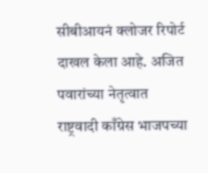सीबीआयनं क्लोजर रिपोर्ट दाखल केला आहे. अजित पवारांच्या नेतृत्वात राष्ट्रवादी काँग्रेस भाजपच्या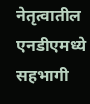नेतृत्वातील एनडीएमध्ये सहभागी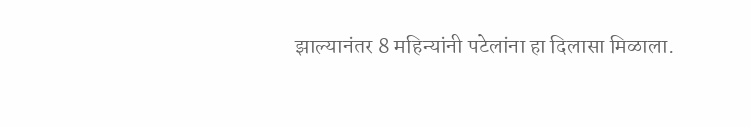झाल्यानंतर 8 महिन्यांनी पटेलांना हा दिलासा मिळाला.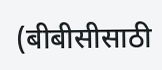(बीबीसीसाठी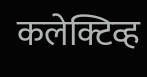कलेक्टिव्ह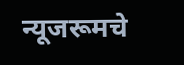न्यूजरूमचे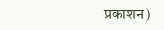प्रकाशन)